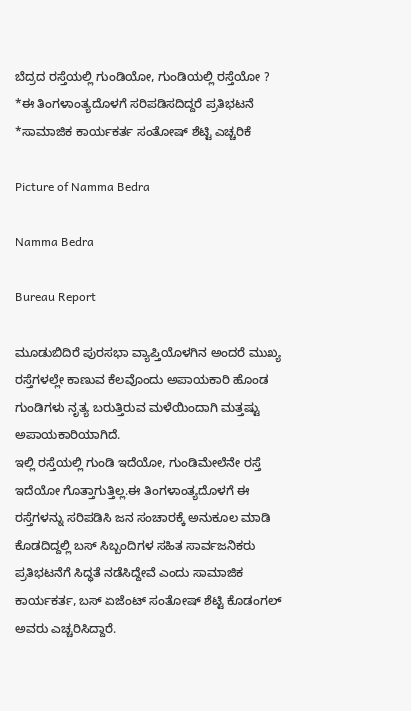ಬೆದ್ರದ ರಸ್ತೆಯಲ್ಲಿ ಗುಂಡಿಯೋ, ಗುಂಡಿಯಲ್ಲಿ ರಸ್ತೆಯೋ ? *ಈ ತಿಂಗಳಾಂತ್ಯದೊಳಗೆ ಸರಿಪಡಿಸದಿದ್ದರೆ ಪ್ರತಿಭಟನೆ *ಸಾಮಾಜಿಕ ಕಾರ್ಯಕರ್ತ ಸಂತೋಷ್ ಶೆಟ್ಟಿ ಎಚ್ಚರಿಕೆ

Picture of Namma Bedra

Namma Bedra

Bureau Report

ಮೂಡುಬಿದಿರೆ ಪುರಸಭಾ ವ್ಯಾಪ್ತಿಯೊಳಗಿನ ಅಂದರೆ ಮುಖ್ಯ ರಸ್ತೆಗಳಲ್ಲೇ ಕಾಣುವ ಕೆಲವೊಂದು ಅಪಾಯಕಾರಿ ಹೊಂಡ ಗುಂಡಿಗಳು ನೃತ್ಯ ಬರುತ್ತಿರುವ ಮಳೆಯಿಂದಾಗಿ ಮತ್ತಷ್ಟು ಅಪಾಯಕಾರಿಯಾಗಿದೆ.
ಇಲ್ಲಿ ರಸ್ತೆಯಲ್ಲಿ ಗುಂಡಿ ಇದೆಯೋ, ಗುಂಡಿಮೇಲೆನೇ ರಸ್ತೆ ಇದೆಯೋ ಗೊತ್ತಾಗುತ್ತಿಲ್ಲ.ಈ ತಿಂಗಳಾಂತ್ಯದೊಳಗೆ ಈ ರಸ್ತೆಗಳನ್ನು ಸರಿಪಡಿಸಿ ಜನ ಸಂಚಾರಕ್ಕೆ ಅನುಕೂಲ ಮಾಡಿ ಕೊಡದಿದ್ದಲ್ಲಿ ಬಸ್ ಸಿಬ್ಬಂದಿಗಳ ಸಹಿತ ಸಾರ್ವಜನಿಕರು ಪ್ರತಿಭಟನೆಗೆ ಸಿದ್ಧತೆ ನಡೆಸಿದ್ದೇವೆ ಎಂದು ಸಾಮಾಜಿಕ ಕಾರ್ಯಕರ್ತ, ಬಸ್ ಏಜೆಂಟ್ ಸಂತೋಷ್ ಶೆಟ್ಟಿ ಕೊಡಂಗಲ್ ಅವರು ಎಚ್ಚರಿಸಿದ್ದಾರೆ.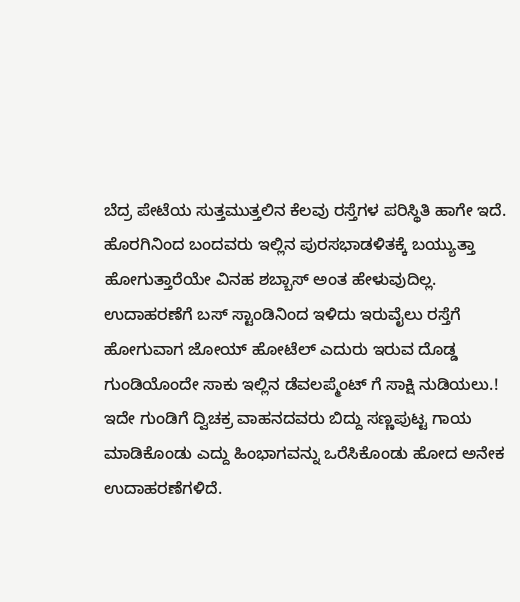ಬೆದ್ರ ಪೇಟೆಯ ಸುತ್ತಮುತ್ತಲಿನ ಕೆಲವು ರಸ್ತೆಗಳ ಪರಿಸ್ಥಿತಿ ಹಾಗೇ ಇದೆ. ಹೊರಗಿನಿಂದ ಬಂದವರು ಇಲ್ಲಿನ ಪುರಸಭಾಡಳಿತಕ್ಕೆ ಬಯ್ಯುತ್ತಾ ಹೋಗುತ್ತಾರೆಯೇ ವಿನಹ ಶಬ್ಬಾಸ್ ಅಂತ ಹೇಳುವುದಿಲ್ಲ.
ಉದಾಹರಣೆಗೆ ಬಸ್ ಸ್ಟಾಂಡಿನಿಂದ ಇಳಿದು ಇರುವೈಲು ರಸ್ತೆಗೆ ಹೋಗುವಾಗ ಜೋಯ್ ಹೋಟೆಲ್ ಎದುರು ಇರುವ ದೊಡ್ಡ ಗುಂಡಿಯೊಂದೇ ಸಾಕು ಇಲ್ಲಿನ ಡೆವಲಪ್ಮೆಂಟ್ ಗೆ ಸಾಕ್ಷಿ ನುಡಿಯಲು.!
ಇದೇ ಗುಂಡಿಗೆ ದ್ವಿಚಕ್ರ ವಾಹನದವರು ಬಿದ್ದು ಸಣ್ಣಪುಟ್ಟ ಗಾಯ ಮಾಡಿಕೊಂಡು ಎದ್ದು ಹಿಂಭಾಗವನ್ನು ಒರೆಸಿಕೊಂಡು ಹೋದ ಅನೇಕ ಉದಾಹರಣೆಗಳಿದೆ.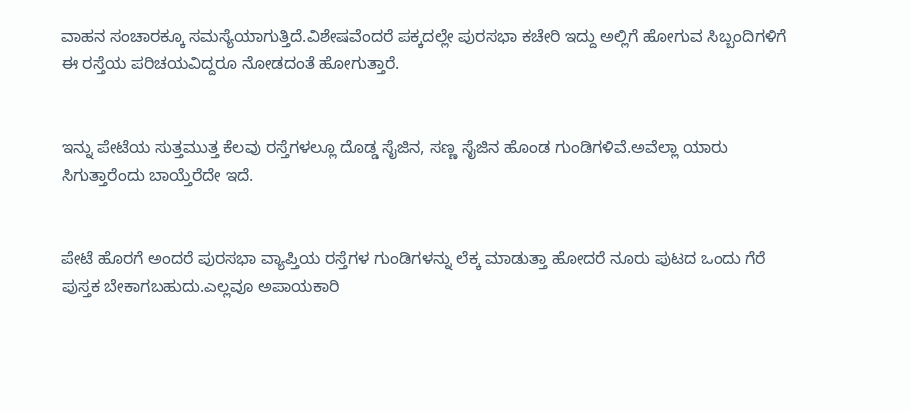ವಾಹನ ಸಂಚಾರಕ್ಕೂ ಸಮಸ್ಯೆಯಾಗುತ್ತಿದೆ.ವಿಶೇಷವೆಂದರೆ ಪಕ್ಕದಲ್ಲೇ ಪುರಸಭಾ ಕಚೇರಿ ಇದ್ದು ಅಲ್ಲಿಗೆ ಹೋಗುವ ಸಿಬ್ಬಂದಿಗಳಿಗೆ ಈ ರಸ್ತೆಯ ಪರಿಚಯವಿದ್ದರೂ ನೋಡದಂತೆ ಹೋಗುತ್ತಾರೆ.


ಇನ್ನು ಪೇಟೆಯ ಸುತ್ತಮುತ್ತ ಕೆಲವು ರಸ್ತೆಗಳಲ್ಲೂ ದೊಡ್ಡ ಸೈಜಿನ, ಸಣ್ಣ ಸೈಜಿನ ಹೊಂಡ ಗುಂಡಿಗಳಿವೆ.ಅವೆಲ್ಲಾ ಯಾರು ಸಿಗುತ್ತಾರೆಂದು ಬಾಯ್ತೆರೆದೇ ಇದೆ.


ಪೇಟೆ ಹೊರಗೆ ಅಂದರೆ ಪುರಸಭಾ ವ್ಯಾಪ್ತಿಯ ರಸ್ತೆಗಳ ಗುಂಡಿಗಳನ್ನು ಲೆಕ್ಕ ಮಾಡುತ್ತಾ ಹೋದರೆ ನೂರು ಪುಟದ ಒಂದು ಗೆರೆ ಪುಸ್ತಕ ಬೇಕಾಗಬಹುದು.ಎಲ್ಲವೂ ಅಪಾಯಕಾರಿ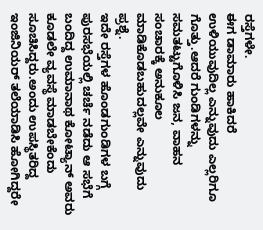ರಸ್ತೆಗಳೇ.
ಈಗ ಡಾಮಾರು ಹಾಕಿದರೆ ಉಳಿಯುವುದಿಲ್ಲ ಎನ್ನುವುದು ಎಲ್ಲರಿಗೂ ಗೊತ್ತು.ಆದರೆ ಗುಂಡಿಗಳನ್ನು ಸಮತಟ್ಟುಗೊಳಿಸಿ ಜನ, ವಾಹನ ಸಂಚಾರಕ್ಕೆ ಅನುಕೂಲ ಮಾಡಿಕೊಡಬಹುದಲ್ಲವೇ ಎನ್ನುವುದು ಪ್ರಶ್ನೆ.
ಇದೇ ರಸ್ತೆಗಳ ಹೊಂಡಗುಂಡಿಗಳ ಬಗ್ಗೆ ಪುರಸಭೆಯಲ್ಲಿ ಚರ್ಚೆ ನಡೆದು ಆ ಸಭೆಗೆ ಬಂದಿದ್ದ ಉಮಾನಾಥ ಕೋಟ್ಯಾನ್ ಅವರು ಕೂಡಲೇ ವ್ಯವಸ್ಥೆ ಮಾಡಬೇಕೆಂದು ಸೂಚಿಸಿದ್ದರು.ಅಂದು ಉಪಸ್ಥಿತರಿದ್ದ ಇಂಜಿನಿಯರ್ ತಲೆಯಾಡಿಸಿ ಹೋಗಿದ್ದರೇ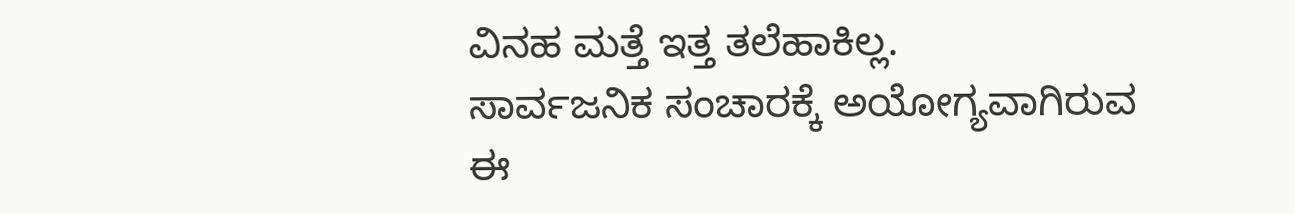ವಿನಹ ಮತ್ತೆ ಇತ್ತ ತಲೆಹಾಕಿಲ್ಲ.
ಸಾರ್ವಜನಿಕ ಸಂಚಾರಕ್ಕೆ ಅಯೋಗ್ಯವಾಗಿರುವ ಈ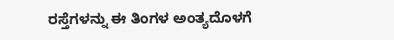ರಸ್ತೆಗಳನ್ನು ಈ ತಿಂಗಳ ಅಂತ್ಯದೊಳಗೆ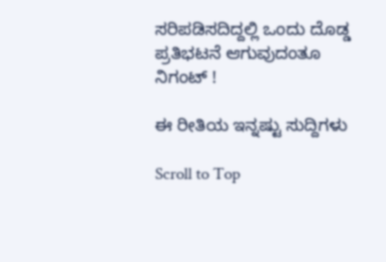ಸರಿಪಡಿಸದಿದ್ದಲ್ಲಿ ಒಂದು ದೊಡ್ಡ ಪ್ರತಿಭಟನೆ ಆಗುವುದಂತೂ ನಿಗಂಟ್ !

ಈ ರೀತಿಯ ಇನ್ನಷ್ಟು ಸುದ್ದಿಗಳು

Scroll to Top